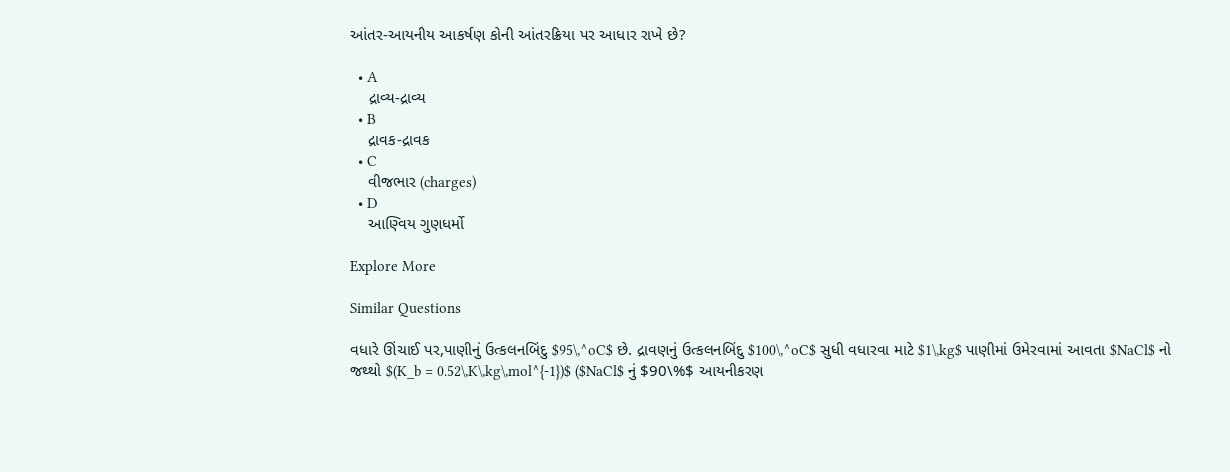આંતર-આયનીય આકર્ષણ કોની આંતરક્રિયા પર આધાર રાખે છે?

  • A
    દ્રાવ્ય-દ્રાવ્ય
  • B
    દ્રાવક-દ્રાવક
  • C
    વીજભાર (charges)
  • D
    આણ્વિય ગુણધર્મો

Explore More

Similar Questions

વધારે ઊંચાઈ પર,પાણીનું ઉત્કલનબિંદુ $95\,^oC$ છે. દ્રાવણનું ઉત્કલનબિંદુ $100\,^oC$ સુધી વધારવા માટે $1\,kg$ પાણીમાં ઉમેરવામાં આવતા $NaCl$ નો જથ્થો $(K_b = 0.52\,K\,kg\,mol^{-1})$ ($NaCl$ નું $90\%$ આયનીકરણ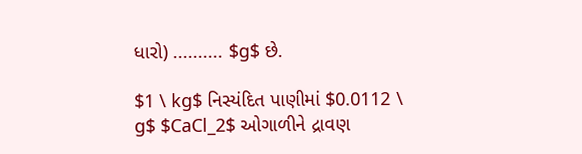ધારો) .......... $g$ છે.

$1 \ kg$ નિસ્યંદિત પાણીમાં $0.0112 \ g$ $CaCl_2$ ઓગાળીને દ્રાવણ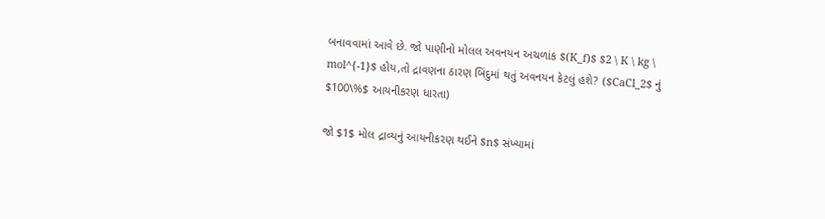બનાવવામાં આવે છે. જો પાણીનો મોલલ અવનયન અચળાંક $(K_f)$ $2 \ K \ kg \ mol^{-1}$ હોય,તો દ્રાવણના ઠારણ બિંદુમાં થતું અવનયન કેટલું હશે? ($CaCl_2$ નું $100\%$ આયનીકરણ ધારતા)

જો $1$ મોલ દ્રાવ્યનું આયનીકરણ થઈને $n$ સંખ્યામાં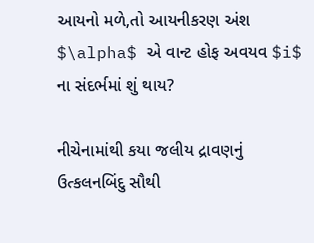આયનો મળે,તો આયનીકરણ અંશ $\alpha$ એ વાન્ટ હોફ અવયવ $i$ ના સંદર્ભમાં શું થાય?

નીચેનામાંથી કયા જલીય દ્રાવણનું ઉત્કલનબિંદુ સૌથી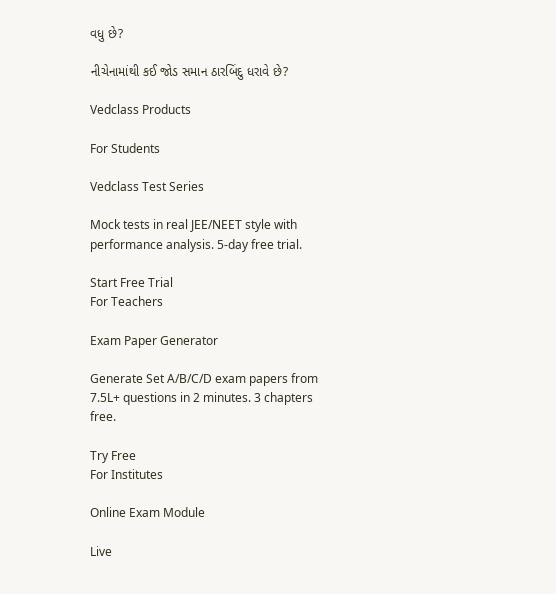વધુ છે?

નીચેનામાંથી કઈ જોડ સમાન ઠારબિંદુ ધરાવે છે?

Vedclass Products

For Students

Vedclass Test Series

Mock tests in real JEE/NEET style with performance analysis. 5-day free trial.

Start Free Trial
For Teachers

Exam Paper Generator

Generate Set A/B/C/D exam papers from 7.5L+ questions in 2 minutes. 3 chapters free.

Try Free
For Institutes

Online Exam Module

Live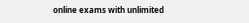online exams with unlimited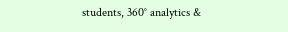students, 360° analytics &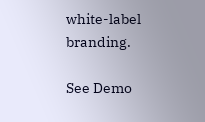white-label branding.

See Demo